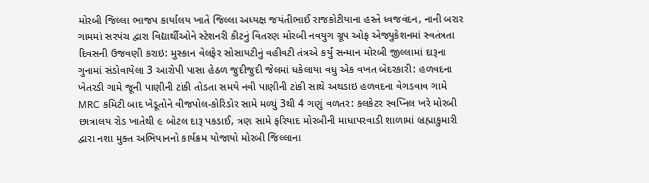મોરબી જિલ્લા ભાજપ કાર્યાલય ખાતે જિલ્લા અધ્યક્ષ જયંતીભાઈ રાજકોટીયાના હસ્તે ધ્વજવંદન, નાની બરાર ગામમાં સરપંચ દ્વારા વિદ્યાર્થીઓને સ્ટેશનરી કીટનું વિતરણ મોરબી નવયુગ ગ્રૂપ ઓફ એજ્યુકેશનમાં સ્વતંત્રતા દિવસની ઉજવણી કરાઇ: મુસ્કાન વેલફેર સોસાયટીનું વહીવટી તંત્રએ કર્યું સન્માન મોરબી જીલ્લામાં દારૂના ગુનામાં સંડોવાયેલા 3 આરોપી પાસા હેઠળ જુદીજુદી જેલમાં ધકેલાયા વધુ એક વખત બેદરકારી: હળવદના ખેતરડી ગામે જૂની પાણીની ટાંકી તોડતા સમયે નવી પાણીની ટાંકી સાથે અથડાઇ હળવદના વેગડવાવ ગામે MRC કમિટી બાદ ખેડૂતોને વીજપોલ-કોરિડોર સામે મળ્યું 3થી 4 ગણું વળતર: કલકેટર સ્વપ્નિલ ખરે મોરબી છાત્રાલય રોડ ખાતેથી ૯ બોટલ દારૂ પકડાઈ, ત્રણ સામે ફરિયાદ મોરબીની માધાપરવાડી શાળામાં બ્રહ્માકુમારી દ્વારા નશા મુક્ત અભિયાનનો કાર્યક્રમ યોજાયો મોરબી જિલ્લાના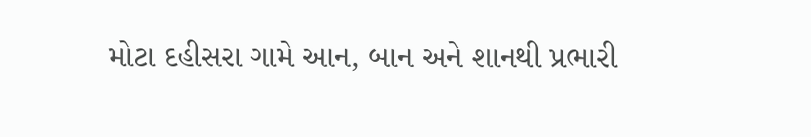મોટા દહીસરા ગામે આન, બાન અને શાનથી પ્રભારી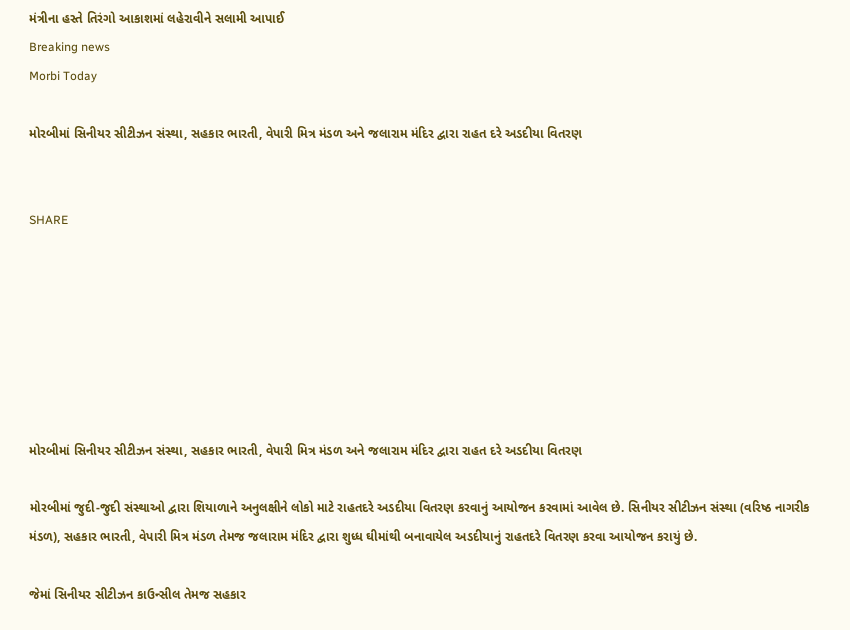મંત્રીના હસ્તે તિરંગો આકાશમાં લહેરાવીને સલામી આપાઈ
Breaking news
Morbi Today

મોરબીમાં સિનીયર સીટીઝન સંસ્થા, સહકાર ભારતી, વેપારી મિત્ર મંડળ અને જલારામ મંદિર દ્વારા રાહત દરે અડદીયા વિતરણ


SHARE







મોરબીમાં સિનીયર સીટીઝન સંસ્થા, સહકાર ભારતી, વેપારી મિત્ર મંડળ અને જલારામ મંદિર દ્વારા રાહત દરે અડદીયા વિતરણ

મોરબીમાં જુદી-જુદી સંસ્થાઓ દ્વારા શિયાળાને અનુલક્ષીને લોકો માટે રાહતદરે અડદીયા વિતરણ કરવાનું આયોજન કરવામાં આવેલ છે. સિનીયર સીટીઝન સંસ્થા (વરિષ્ઠ નાગરીક મંડળ), સહકાર ભારતી, વેપારી મિત્ર મંડળ તેમજ જલારામ મંદિર દ્વારા શુધ્ધ ઘીમાંથી બનાવાયેલ અડદીયાનું રાહતદરે વિતરણ કરવા આયોજન કરાયું છે.

જેમાં સિનીયર સીટીઝન કાઉન્સીલ તેમજ સહકાર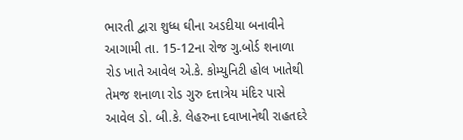ભારતી દ્વારા શુધ્ધ ઘીના અડદીયા બનાવીને આગામી તા. 15-12ના રોજ ગુ.બોર્ડ શનાળા રોડ ખાતે આવેલ એ.કે. કોમ્યુનિટી હોલ ખાતેથી તેમજ શનાળા રોડ ગુરુ દત્તાત્રેય મંદિર પાસે આવેલ ડો. બી.કે. લેહરુના દવાખાનેથી રાહતદરે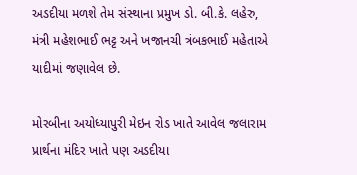અડદીયા મળશે તેમ સંસ્થાના પ્રમુખ ડો. બી.કે. લહેરુ, મંત્રી મહેશભાઈ ભટ્ટ અને ખજાનચી ત્રંબકભાઈ મહેતાએ યાદીમાં જણાવેલ છે.

મોરબીના અયોધ્યાપુરી મેઇન રોડ ખાતે આવેલ જલારામ પ્રાર્થના મંદિર ખાતે પણ અડદીયા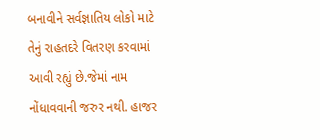બનાવીને સર્વજ્ઞાતિય લોકો માટે તેનું રાહતદરે વિતરણ કરવામાં આવી રહ્યું છે.જેમાં નામ નોંધાવવાની જરુર નથી. હાજર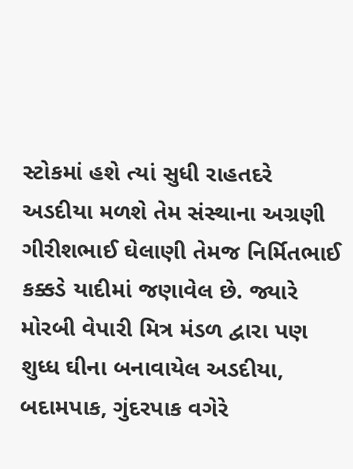સ્ટોકમાં હશે ત્યાં સુધી રાહતદરે અડદીયા મળશે તેમ સંસ્થાના અગ્રણી ગીરીશભાઈ ઘેલાણી તેમજ નિર્મિતભાઈ કક્કડે યાદીમાં જણાવેલ છે. જ્યારે મોરબી વેપારી મિત્ર મંડળ દ્વારા પણ શુધ્ધ ઘીના બનાવાયેલ અડદીયા, બદામપાક, ગુંદરપાક વગેરે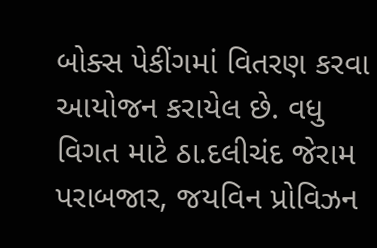બોક્સ પેકીંગમાં વિતરણ કરવા આયોજન કરાયેલ છે. વધુ વિગત માટે ઠા.દલીચંદ જેરામ પરાબજાર, જયવિન પ્રોવિઝન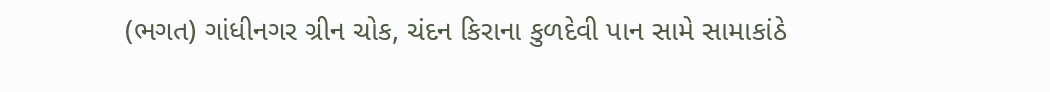(ભગત) ગાંધીનગર ગ્રીન ચોક, ચંદન કિરાના કુળદેવી પાન સામે સામાકાંઠે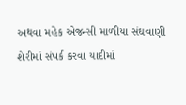અથવા મહેક એજન્સી માળીયા સંઘવાણી શેરીમાં સંપર્ક કરવા યાદીમાં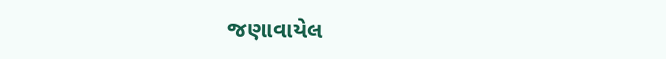જણાવાયેલ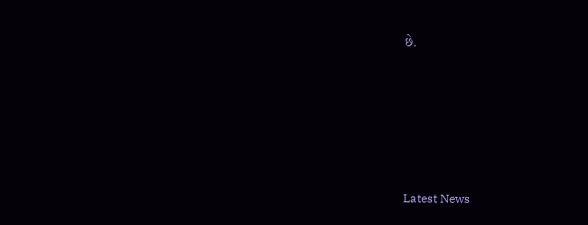છે.






Latest News